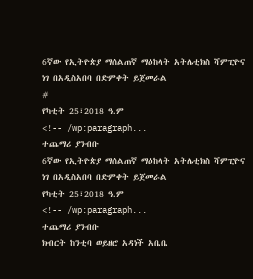6ኛው የኢትዮጵያ ማሰልጠኛ ማዕከላት አትሌቲክስ ሻምፒዮና ነገ በአዲስአበባ በድምቀት ይጀመራል
#
የካቲት 25፣2018 ዓ.ም
<!-- /wp:paragraph...
ተጨማሪ ያንብቡ
6ኛው የኢትዮጵያ ማሰልጠኛ ማዕከላት አትሌቲክስ ሻምፒዮና ነገ በአዲስአበባ በድምቀት ይጀመራል
የካቲት 25፣2018 ዓ.ም
<!-- /wp:paragraph...
ተጨማሪ ያንብቡ
ክብርት ከንቲባ ወይዘሮ አዳነች አቤቤ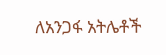ለአንጋፋ አትሌቶች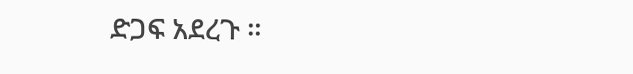ድጋፍ አደረጉ ።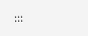:::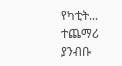የካቲት...
ተጨማሪ ያንብቡ